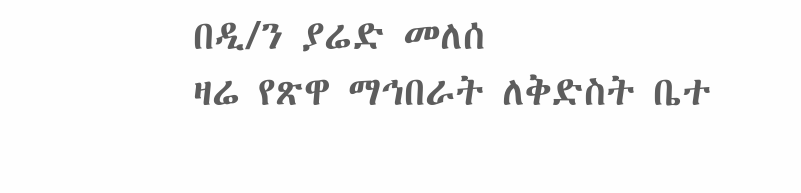በዲ/ን ያሬድ መለሰ
ዛሬ የጽዋ ማኅበራት ለቅድስት ቤተ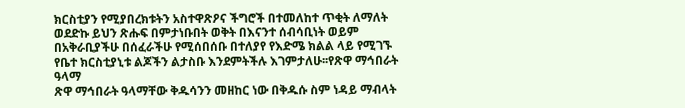ክርስቲያን የሚያበረክቱትን አስተዋጽዖና ችግሮች በተመለከተ ጥቂት ለማለት ወደድኩ ይህን ጽሑፍ በምታነቡበት ወቅት በእናንተ ሰብሳቢነት ወይም በአቅራቢያችሁ በሰፈራችሁ የሚሰበሰቡ በተለያየ የእድሜ ክልል ላይ የሚገኙ የቤተ ክርስቲያኒቱ ልጆችን ልታስቡ እንደምትችሉ እገምታለሁ፡፡የጽዋ ማኅበራት ዓላማ
ጽዋ ማኅበራት ዓላማቸው ቅዱሳንን መዘከር ነው በቅዱሱ ስም ነዳይ ማብላት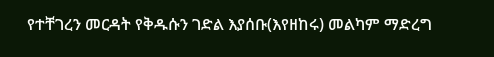የተቸገረን መርዳት የቅዱሱን ገድል እያሰቡ(እየዘከሩ) መልካም ማድረግ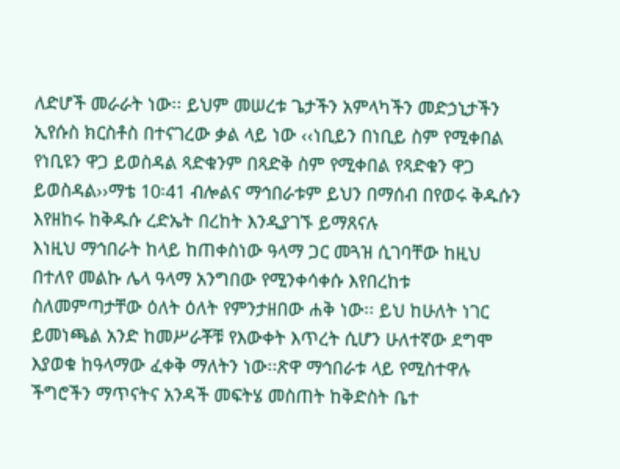ለድሆች መራራት ነው፡፡ ይህም መሠረቱ ጌታችን አምላካችን መድኃኒታችን ኢየሱስ ክርስቶስ በተናገረው ቃል ላይ ነው ‹‹ነቢይን በነቢይ ስም የሚቀበል የነቢዩን ዋጋ ይወስዳል ጻድቁንም በጻድቅ ስም የሚቀበል የጻድቁን ዋጋ ይወስዳል››ማቴ 10፡41 ብሎልና ማኅበራቱም ይህን በማሰብ በየወሩ ቅዱሱን እየዘከሩ ከቅዱሱ ረድኤት በረከት እንዲያገኙ ይማጸናሉ
እነዚህ ማኅበራት ከላይ ከጠቀስነው ዓላማ ጋር መጓዝ ሲገባቸው ከዚህ በተለየ መልኩ ሌላ ዓላማ አንግበው የሚንቀሳቀሱ እየበረከቱ ስለመምጣታቸው ዕለት ዕለት የምንታዘበው ሐቅ ነው፡፡ ይህ ከሁለት ነገር ይመነጫል አንድ ከመሥራቾቹ የእውቀት እጥረት ሲሆን ሁለተኛው ደግሞ እያወቁ ከዓላማው ፈቀቅ ማለትን ነው፡፡ጽዋ ማኅበራቱ ላይ የሚስተዋሉ ችግሮችን ማጥናትና አንዳች መፍትሄ መስጠት ከቅድስት ቤተ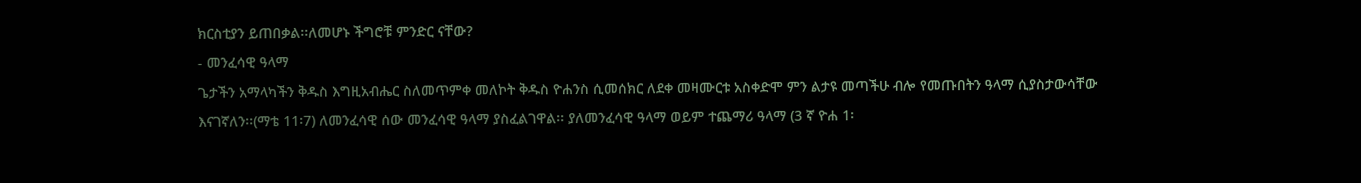ክርስቲያን ይጠበቃል፡፡ለመሆኑ ችግሮቹ ምንድር ናቸው?
- መንፈሳዊ ዓላማ
ጌታችን አማላካችን ቅዱስ እግዚአብሔር ስለመጥምቀ መለኮት ቅዱስ ዮሐንስ ሲመሰክር ለደቀ መዛሙርቱ አስቀድሞ ምን ልታዩ መጣችሁ ብሎ የመጡበትን ዓላማ ሲያስታውሳቸው እናገኛለን፡፡(ማቴ 11፡7) ለመንፈሳዊ ሰው መንፈሳዊ ዓላማ ያስፈልገዋል፡፡ ያለመንፈሳዊ ዓላማ ወይም ተጨማሪ ዓላማ (3 ኛ ዮሐ 1፡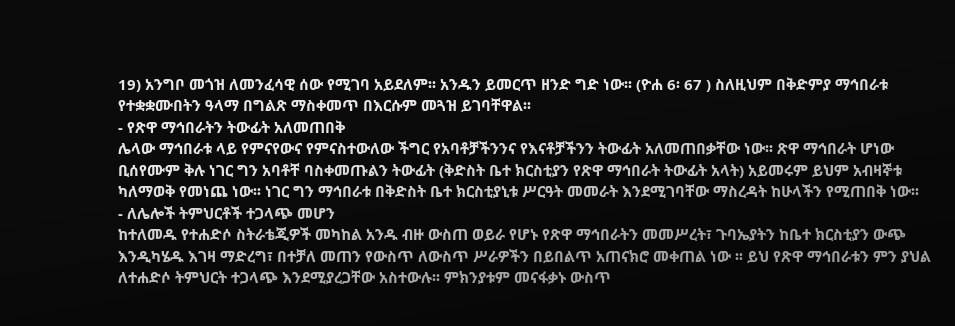19) አንግቦ መጎዝ ለመንፈሳዊ ሰው የሚገባ አይደለም፡፡ አንዱን ይመርጥ ዘንድ ግድ ነው፡፡ (ዮሐ 6፡ 67 ) ስለዚህም በቅድምያ ማኅበራቱ የተቋቋሙበትን ዓላማ በግልጽ ማስቀመጥ በእርሱም መጓዝ ይገባቸዋል፡፡
- የጽዋ ማኅበራትን ትውፊት አለመጠበቅ
ሌላው ማኅበራቱ ላይ የምናየውና የምናስተውለው ችግር የአባቶቻችንንና የእናቶቻችንን ትውፊት አለመጠበቃቸው ነው፡፡ ጽዋ ማኅበራት ሆነው ቢሰየሙም ቅሉ ነገር ግን አባቶቸ ባስቀመጡልን ትውፊት (ቅድስት ቤተ ክርስቲያን የጽዋ ማኅበራት ትውፊት አላት) አይመሩም ይህም አብዛኞቱ ካለማወቅ የመነጨ ነው፡፡ ነገር ግን ማኅበራቱ በቅድስት ቤተ ክርስቲያኒቱ ሥርዓት መመራት እንደሚገባቸው ማስረዳት ከሁላችን የሚጠበቅ ነው፡፡
- ለሌሎች ትምህርቶች ተጋላጭ መሆን
ከተለመዱ የተሐድሶ ስትራቴጂዎች መካከል አንዱ ብዙ ውስጠ ወይራ የሆኑ የጽዋ ማኅበራትን መመሥረት፣ ጉባኤያትን ከቤተ ክርስቲያን ውጭ እንዲካሄዱ እገዛ ማድረግ፣ በተቻለ መጠን የውስጥ ለውስጥ ሥራዎችን በይበልጥ አጠናክሮ መቀጠል ነው ፡፡ ይህ የጽዋ ማኅበራቱን ምን ያህል ለተሐድሶ ትምህርት ተጋላጭ እንደሚያረጋቸው አስተውሉ፡፡ ምክንያቱም መናፋቃኑ ውስጥ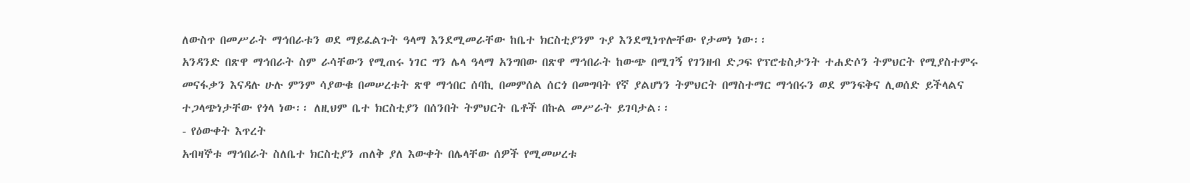ለውስጥ በመሥራት ማኅበራቱን ወደ ማይፈልጉት ዓላማ እንደሚመራቸው ከቤተ ክርስቲያንም ጉያ እንደሚነጥሎቸው የታመነ ነው፡፡
አንዳንድ በጽዋ ማኅበራት ስም ራሳቸውን የሚጠሩ ነገር ግን ሌላ ዓላማ አንግበው በጽዋ ማኅበራት ከውጭ በሚገኝ የገንዘብ ድጋፍ የፕሮቴስታንት ተሐድሶን ትምህርት የሚያስተምሩ መናፋቃን እናዳሉ ሁሉ ምንም ሳያውቁ በመሠረቱት ጽዋ ማኅበር ሰባኪ በመምሰል ሰርጎ በመግባት የኛ ያልሆነን ትምህርት በማስተማር ማኅበሩን ወደ ምንፍቅና ሊወሰድ ይችላልና ተጋላጭነታቸው የጎላ ነው፡፡ ለዚህም ቤተ ክርስቲያን በሰንበት ትምህርት ቤቶች በኩል መሥራት ይገባታል፡፡
- የዕውቀት እጥረት
አብዛኞቱ ማኅበራት ስለቤተ ክርስቲያን ጠለቅ ያለ እውቀት በሌላቸው ሰዎች የሚመሠረቱ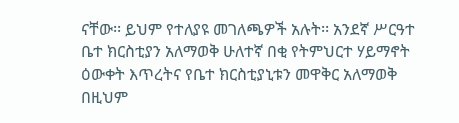ናቸው፡፡ ይህም የተለያዩ መገለጫዎች አሉት፡፡ አንደኛ ሥርዓተ ቤተ ክርስቲያን አለማወቅ ሁለተኛ በቂ የትምህርተ ሃይማኖት ዕውቀት እጥረትና የቤተ ክርስቲያኒቱን መዋቅር አለማወቅ በዚህም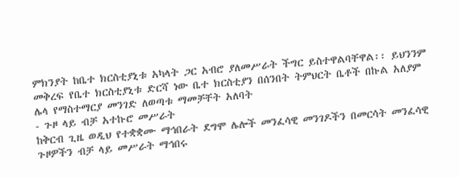ምክንያት ከቤተ ክርስቲያኒቱ አካላት ጋር አብሮ ያለመሥራት ችግር ይስተዋልባቸዋል፡፡ ይህንንም መቅረፍ የቤተ ክርስቲያኒቱ ድርሻ ነው ቤተ ክርስቲያን በሰንበት ትምህርት ቤቶች በኩል አለያም ሌላ የማስተማርያ መንገድ ለወጣቱ ማመቻቸት አለባት
- ጉዞ ላይ ብቻ አተኩሮ መሥራት
ከቅርብ ጊዜ ወዲህ የተቋቋሙ ማኅበራት ደግሞ ሌሎች መንፈሳዊ መንገዶችን በመርሳት መንፈሳዊ ጉዞዎችን ብቻ ላይ መሥራት ማኅበሩ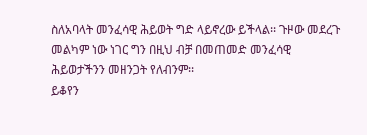ስለአባላት መንፈሳዊ ሕይወት ግድ ላይኖረው ይችላል፡፡ ጉዞው መደረጉ መልካም ነው ነገር ግን በዚህ ብቻ በመጠመድ መንፈሳዊ ሕይወታችንን መዘንጋት የለብንም፡፡
ይቆየን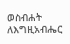ወስብሐት ለእግዚአብሔር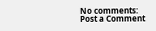No comments:
Post a Comment